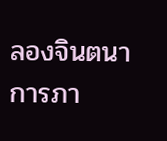ลองจินตนาการภา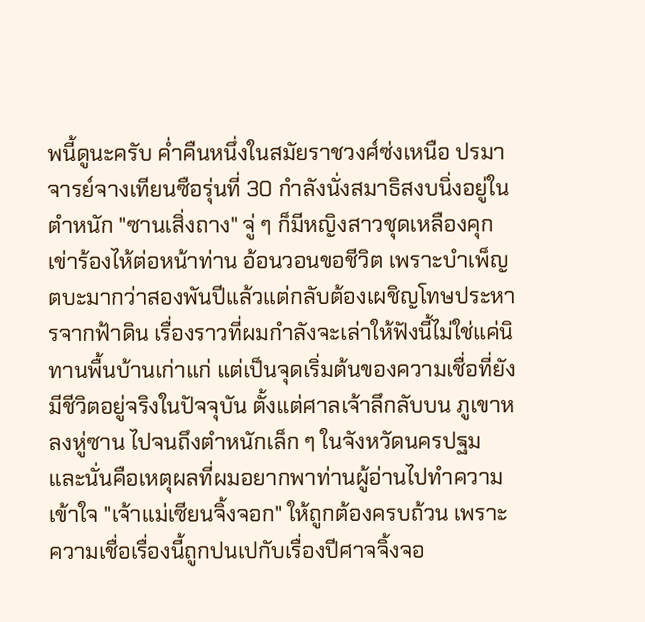พนี้ดูนะครับ ค่ำคืนหนึ่งในสมัยราชวงศ์ซ่งเหนือ ปรมาจารย์จางเทียนซือรุ่นที่ 30 กำลังนั่งสมาธิสงบนิ่งอยู่ในตำหนัก "ซานเสิ่งถาง" จู่ ๆ ก็มีหญิงสาวชุดเหลืองคุกเข่าร้องไห้ต่อหน้าท่าน อ้อนวอนขอชีวิต เพราะบำเพ็ญตบะมากว่าสองพันปีแล้วแต่กลับต้องเผชิญโทษประหารจากฟ้าดิน เรื่องราวที่ผมกำลังจะเล่าให้ฟังนี้ไม่ใช่แค่นิทานพื้นบ้านเก่าแก่ แต่เป็นจุดเริ่มต้นของความเชื่อที่ยังมีชีวิตอยู่จริงในปัจจุบัน ตั้งแต่ศาลเจ้าลึกลับบน ภูเขาหลงหู่ซาน ไปจนถึงตำหนักเล็ก ๆ ในจังหวัดนครปฐม และนั่นคือเหตุผลที่ผมอยากพาท่านผู้อ่านไปทำความเข้าใจ "เจ้าแม่เซียนจิ้งจอก" ให้ถูกต้องครบถ้วน เพราะความเชื่อเรื่องนี้ถูกปนเปกับเรื่องปีศาจจิ้งจอ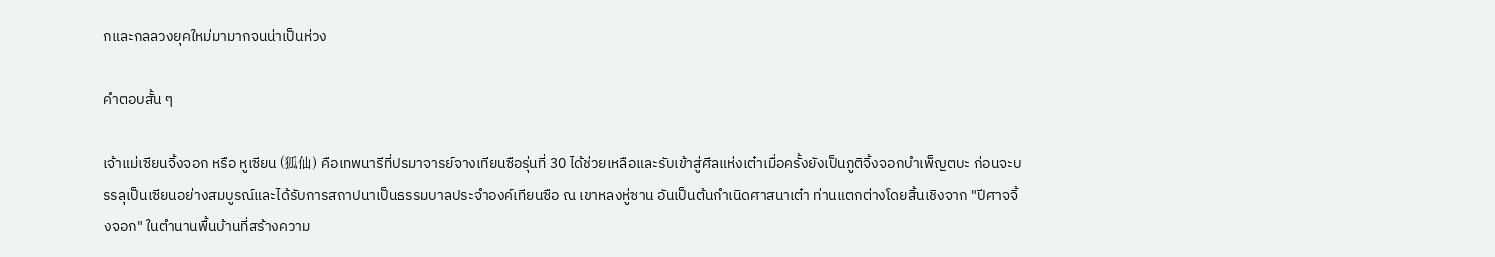กและกลลวงยุคใหม่มามากจนน่าเป็นห่วง

คำตอบสั้น ๆ

เจ้าแม่เซียนจิ้งจอก หรือ หูเซียน (狐仙) คือเทพนารีที่ปรมาจารย์จางเทียนซือรุ่นที่ 30 ได้ช่วยเหลือและรับเข้าสู่ศีลแห่งเต๋าเมื่อครั้งยังเป็นภูติจิ้งจอกบำเพ็ญตบะ ก่อนจะบรรลุเป็นเซียนอย่างสมบูรณ์และได้รับการสถาปนาเป็นธรรมบาลประจำองค์เทียนซือ ณ เขาหลงหู่ซาน อันเป็นต้นกำเนิดศาสนาเต๋า ท่านแตกต่างโดยสิ้นเชิงจาก "ปีศาจจิ้งจอก" ในตำนานพื้นบ้านที่สร้างความ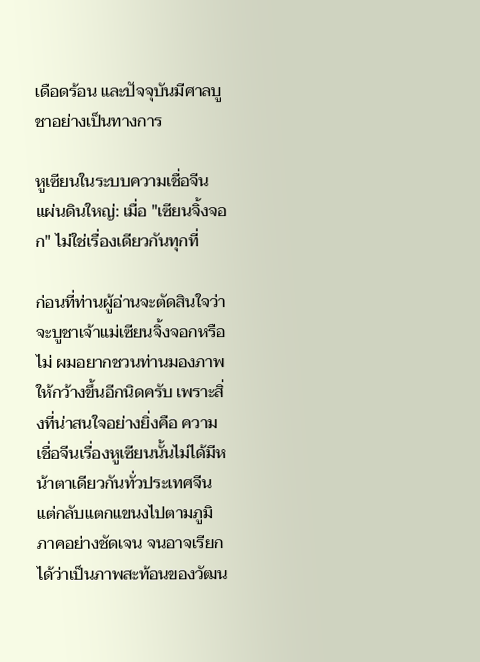เดือดร้อน และปัจจุบันมีศาลบูชาอย่างเป็นทางการ

หูเซียนในระบบความเชื่อจีนแผ่นดินใหญ่: เมื่อ "เซียนจิ้งจอก" ไม่ใช่เรื่องเดียวกันทุกที่

ก่อนที่ท่านผู้อ่านจะตัดสินใจว่าจะบูชาเจ้าแม่เซียนจิ้งจอกหรือไม่ ผมอยากชวนท่านมองภาพให้กว้างขึ้นอีกนิดครับ เพราะสิ่งที่น่าสนใจอย่างยิ่งคือ ความเชื่อจีนเรื่องหูเซียนนั้นไม่ได้มีหน้าตาเดียวกันทั่วประเทศจีน แต่กลับแตกแขนงไปตามภูมิภาคอย่างชัดเจน จนอาจเรียกได้ว่าเป็นภาพสะท้อนของวัฒน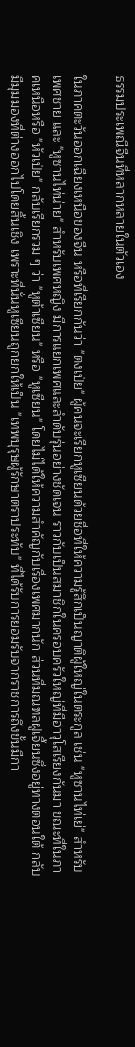ธรรมประเพณีจีนที่หลากหลายในตัวเอง

ในภาคตะวันออกเฉียงเหนือของจีน หรือที่เรียกกันว่า "ตงเป่ย" ผู้คนจะเรียกหูเซียนด้วยชื่อที่ให้ความรู้สึกเป็นญาติผู้ใหญ่ในตระกูล เช่น "หูซานไท่เย่" สำหรับเพศชาย และ "หูซานไท่น่าย" สำหรับเพศหญิง มีการแยกเพศและลำดับรุ่นอย่างชัดเจน ราวกับเป็นสมาชิกในครอบครัวใหญ่ที่มีอาวุโสเรียงกันมา ขณะที่ในภาคเหนือหรือ "หัวเป่ย" กลับเรียกรวม ๆ ว่า "หูต้าเซียน" หรือ "หูเซียน" โดยไม่ได้ให้ความสำคัญกับเรื่องเพศมากนัก ส่วนที่มณฑลฝูเจี้ยนซึ่งอยู่ทางตอนใต้ กลับมีมุมมองที่ต่างออกไปโดยสิ้นเชิง เพราะที่นั่นหูเซียนถูกยกให้เป็น "เทพบุรุษผู้รักษาตราประทับ" ที่ได้รับการยอมรับจากราชการถึงขั้นมีกา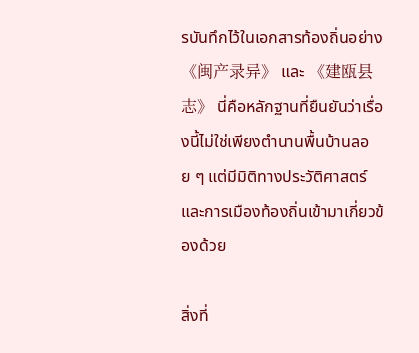รบันทึกไว้ในเอกสารท้องถิ่นอย่าง 《闽产录异》 และ 《建瓯县志》 นี่คือหลักฐานที่ยืนยันว่าเรื่องนี้ไม่ใช่เพียงตำนานพื้นบ้านลอย ๆ แต่มีมิติทางประวัติศาสตร์และการเมืองท้องถิ่นเข้ามาเกี่ยวข้องด้วย

สิ่งที่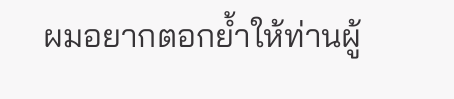ผมอยากตอกย้ำให้ท่านผู้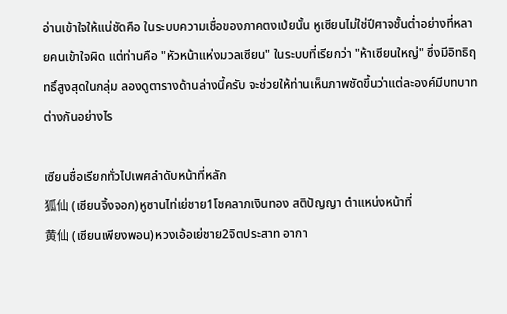อ่านเข้าใจให้แน่ชัดคือ ในระบบความเชื่อของภาคตงเป่ยนั้น หูเซียนไม่ใช่ปีศาจชั้นต่ำอย่างที่หลายคนเข้าใจผิด แต่ท่านคือ "หัวหน้าแห่งมวลเซียน" ในระบบที่เรียกว่า "ห้าเซียนใหญ่" ซึ่งมีอิทธิฤทธิ์สูงสุดในกลุ่ม ลองดูตารางด้านล่างนี้ครับ จะช่วยให้ท่านเห็นภาพชัดขึ้นว่าแต่ละองค์มีบทบาทต่างกันอย่างไร

เซียนชื่อเรียกทั่วไปเพศลำดับหน้าที่หลัก
狐仙 (เซียนจิ้งจอก)หูซานไท่เย่ชาย1โชคลาภเงินทอง สติปัญญา ตำแหน่งหน้าที่
黄仙 (เซียนเพียงพอน)หวงเอ้อเย่ชาย2จิตประสาท อากา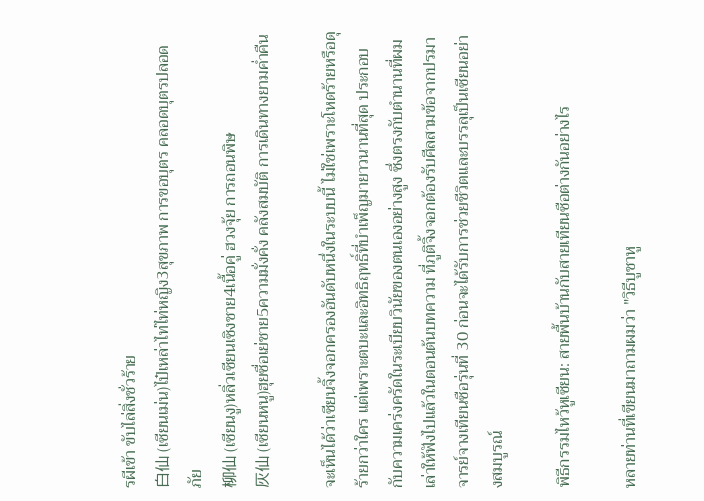รผีเข้า ขับไล่สิ่งชั่วร้าย
白仙 (เซียนเม่น)ไป๋เหล่าไท่ไท่หญิง3สุขภาพ การขอบุตร คลอดบุตรปลอดภัย
柳仙 (เซียนงู)หลิ่วเซียนเซิงชาย4เนื้อคู่ ฮวงจุ้ย การถอนพิษ
灰仙 (เซียนหนู)ฮุยซื่อเย่ชาย5ความมั่งคั่ง คลังสมบัติ การเดินทางยามค่ำคืน

จะเห็นได้ว่าเซียนจิ้งจอกครองอันดับหนึ่งในระบบนี้ ไม่ใช่เพราะโหดร้ายหรือดุร้ายกว่าใคร แต่เพราะตบะและอิทธิฤทธิ์ที่บำเพ็ญมายาวนานที่สุด ประกอบกับความเคร่งครัดในระเบียบวินัยของตนเองอย่างสูง ซึ่งตรงกับตำนานที่ผมเล่าให้ฟังไปแล้วในตอนต้นบทความ ที่ภูติจิ้งจอกต้องรับศีลสามข้อจากปรมาจารย์จางเทียนซือรุ่นที่ 30 ก่อนจะได้รับการช่วยชีวิตและบรรลุเป็นเซียนอย่างสมบูรณ์

พิธีกรรมไหว้หูเซียน: สายพื้นบ้านกับสายเทียนซือต่างกันอย่างไร

หลายท่านที่เขียนมาถามผมว่า "วิธีบูชาหู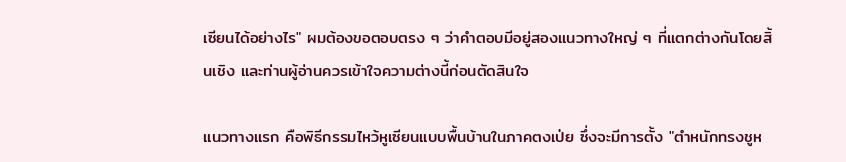เซียนได้อย่างไร" ผมต้องขอตอบตรง ๆ ว่าคำตอบมีอยู่สองแนวทางใหญ่ ๆ ที่แตกต่างกันโดยสิ้นเชิง และท่านผู้อ่านควรเข้าใจความต่างนี้ก่อนตัดสินใจ

แนวทางแรก คือพิธีกรรมไหว้หูเซียนแบบพื้นบ้านในภาคตงเป่ย ซึ่งจะมีการตั้ง "ตำหนักทรงชูห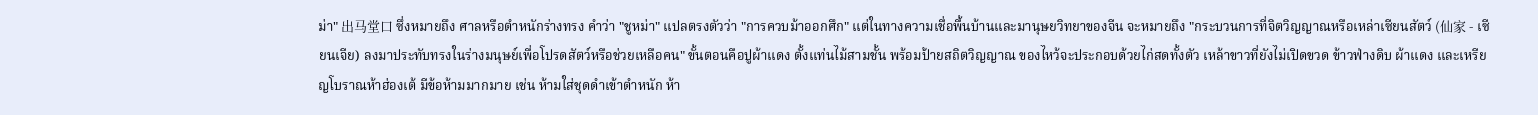ม่า" 出马堂口 ซึ่งหมายถึง ศาลหรือตำหนักร่างทรง คำว่า "ชูหม่า" แปลตรงตัวว่า "การควบม้าออกศึก" แต่ในทางความเชื่อพื้นบ้านและมานุษยวิทยาของจีน จะหมายถึง "กระบวนการที่จิตวิญญาณหรือเหล่าเซียนสัตว์ (仙家 - เซียนเจีย) ลงมาประทับทรงในร่างมนุษย์เพื่อโปรดสัตว์หรือช่วยเหลือคน" ขั้นตอนคือปูผ้าแดง ตั้งแท่นไม้สามชั้น พร้อมป้ายสถิตวิญญาณ ของไหว้จะประกอบด้วยไก่สดทั้งตัว เหล้าขาวที่ยังไม่เปิดขวด ข้าวฟ่างดิบ ผ้าแดง และเหรียญโบราณห้าฮ่องเต้ มีข้อห้ามมากมาย เช่น ห้ามใส่ชุดดำเข้าตำหนัก ห้า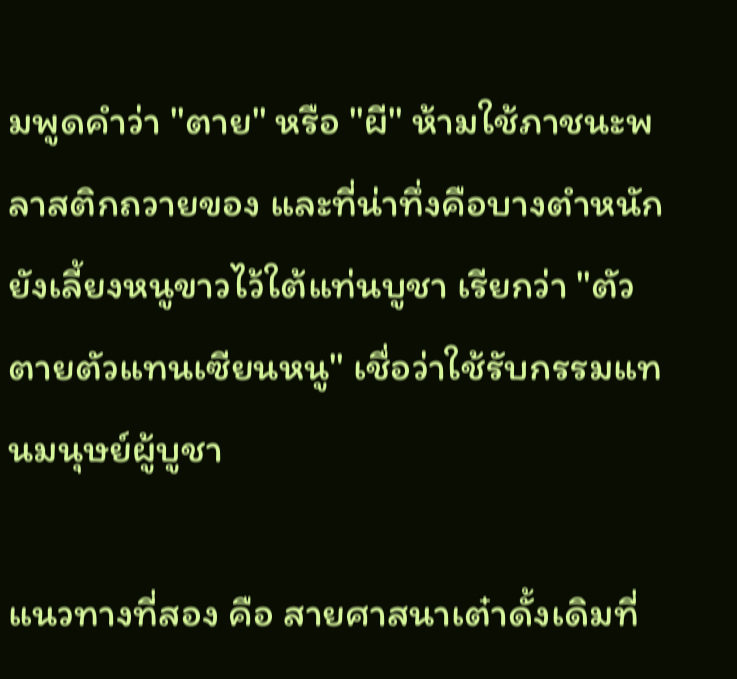มพูดคำว่า "ตาย" หรือ "ผี" ห้ามใช้ภาชนะพลาสติกถวายของ และที่น่าทึ่งคือบางตำหนักยังเลี้ยงหนูขาวไว้ใต้แท่นบูชา เรียกว่า "ตัวตายตัวแทนเซียนหนู" เชื่อว่าใช้รับกรรมแทนมนุษย์ผู้บูชา

แนวทางที่สอง คือ สายศาสนาเต๋าดั้งเดิมที่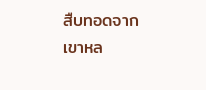สืบทอดจากเขาหล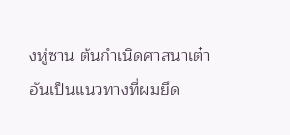งหู่ซาน ต้นกำเนิดศาสนาเต๋า อันเป็นแนวทางที่ผมยึด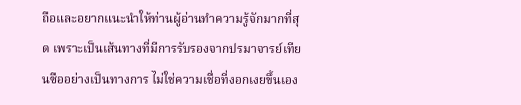ถือและอยากแนะนำให้ท่านผู้อ่านทำความรู้จักมากที่สุด เพราะเป็นเส้นทางที่มีการรับรองจากปรมาจารย์เทียนซืออย่างเป็นทางการ ไม่ใช่ความเชื่อที่งอกเงยขึ้นเอง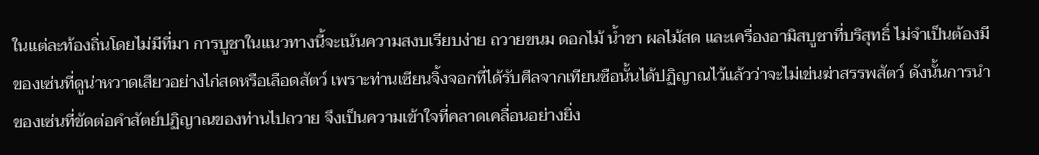ในแต่ละท้องถิ่นโดยไม่มีที่มา การบูชาในแนวทางนี้จะเน้นความสงบเรียบง่าย ถวายขนม ดอกไม้ น้ำชา ผลไม้สด และเครื่องอามิสบูชาที่บริสุทธิ์ ไม่จำเป็นต้องมีของเซ่นที่ดูน่าหวาดเสียวอย่างไก่สดหรือเลือดสัตว์ เพราะท่านเซียนจิ้งจอกที่ได้รับศีลจากเทียนซือนั้นได้ปฏิญาณไว้แล้วว่าจะไม่เข่นฆ่าสรรพสัตว์ ดังนั้นการนำของเซ่นที่ขัดต่อคำสัตย์ปฏิญาณของท่านไปถวาย จึงเป็นความเข้าใจที่คลาดเคลื่อนอย่างยิ่ง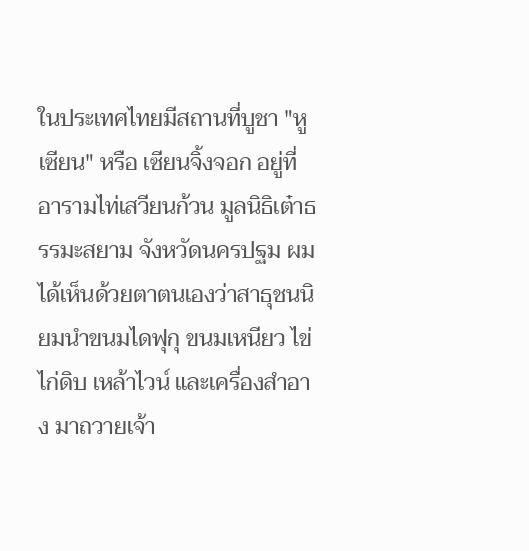ในประเทศไทยมีสถานที่บูชา "หูเซียน" หรือ เซียนจิ้งจอก อยู่ที่อารามไท่เสวียนก้วน มูลนิธิเต๋าธรรมะสยาม จังหวัดนครปฐม ผมได้เห็นด้วยตาตนเองว่าสาธุชนนิยมนำขนมไดฟุกุ ขนมเหนียว ไข่ไก่ดิบ เหล้าไวน์ และเครื่องสำอาง มาถวายเจ้า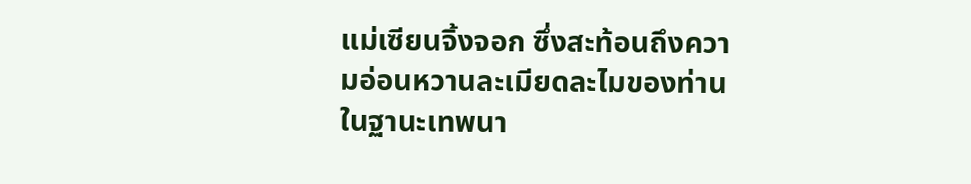แม่เซียนจิ้งจอก ซึ่งสะท้อนถึงความอ่อนหวานละเมียดละไมของท่านในฐานะเทพนา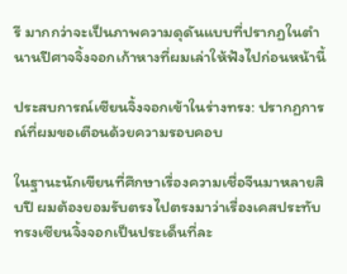รี มากกว่าจะเป็นภาพความดุดันแบบที่ปรากฏในตำนานปีศาจจิ้งจอกเก้าหางที่ผมเล่าให้ฟังไปก่อนหน้านี้

ประสบการณ์เซียนจิ้งจอกเข้าในร่างทรง: ปรากฏการณ์ที่ผมขอเตือนด้วยความรอบคอบ

ในฐานะนักเขียนที่ศึกษาเรื่องความเชื่อจีนมาหลายสิบปี ผมต้องยอมรับตรงไปตรงมาว่าเรื่องเคสประทับทรงเซียนจิ้งจอกเป็นประเด็นที่ละ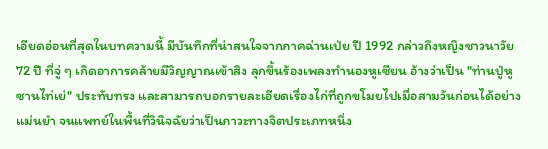เอียดอ่อนที่สุดในบทความนี้ มีบันทึกที่น่าสนใจจากภาคฉ่านเป่ย ปี 1992 กล่าวถึงหญิงชาวนาวัย 72 ปี ที่จู่ ๆ เกิดอาการคล้ายมีวิญญาณเข้าสิง ลุกขึ้นร้องเพลงทำนองหูเซียน อ้างว่าเป็น "ท่านปู่หูซานไท่เย่" ประทับทรง และสามารถบอกรายละเอียดเรื่องไก่ที่ถูกขโมยไปเมื่อสามวันก่อนได้อย่างแม่นยำ จนแพทย์ในพื้นที่วินิจฉัยว่าเป็นภาวะทางจิตประเภทหนึ่ง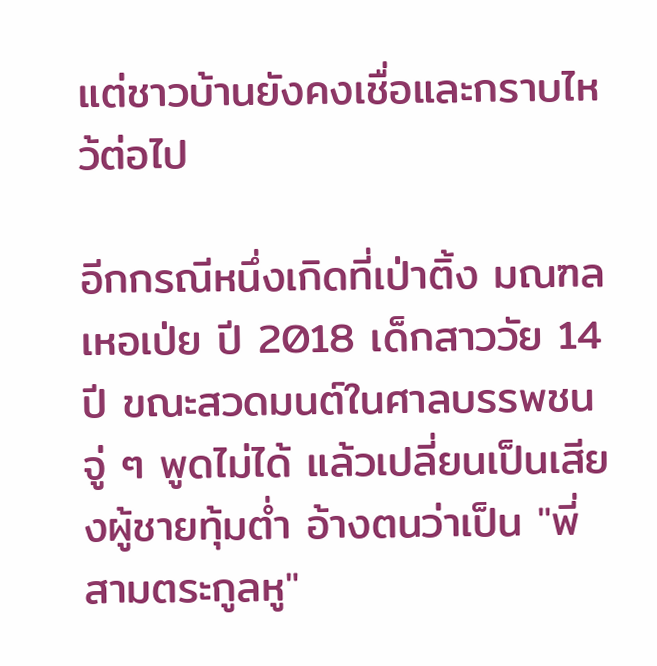แต่ชาวบ้านยังคงเชื่อและกราบไหว้ต่อไป

อีกกรณีหนึ่งเกิดที่เป่าติ้ง มณฑลเหอเป่ย ปี 2018 เด็กสาววัย 14 ปี ขณะสวดมนต์ในศาลบรรพชนจู่ ๆ พูดไม่ได้ แล้วเปลี่ยนเป็นเสียงผู้ชายทุ้มต่ำ อ้างตนว่าเป็น "พี่สามตระกูลหู"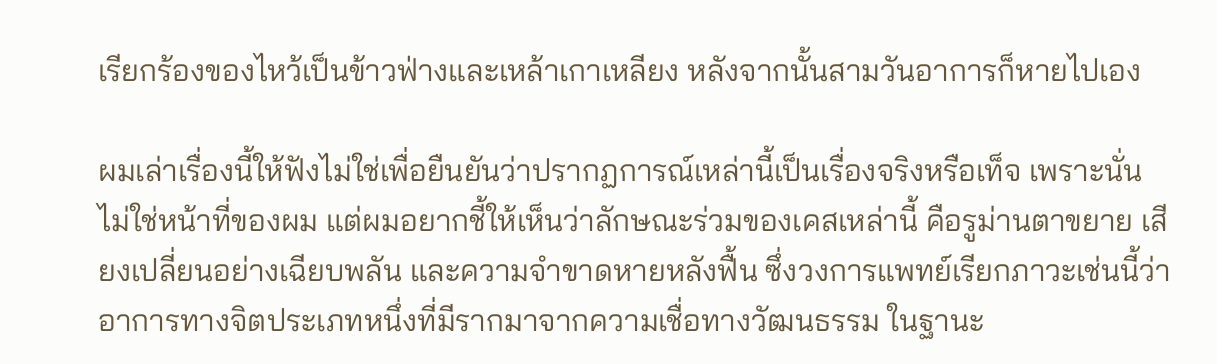เรียกร้องของไหว้เป็นข้าวฟ่างและเหล้าเกาเหลียง หลังจากนั้นสามวันอาการก็หายไปเอง

ผมเล่าเรื่องนี้ให้ฟังไม่ใช่เพื่อยืนยันว่าปรากฏการณ์เหล่านี้เป็นเรื่องจริงหรือเท็จ เพราะนั่นไม่ใช่หน้าที่ของผม แต่ผมอยากชี้ให้เห็นว่าลักษณะร่วมของเคสเหล่านี้ คือรูม่านตาขยาย เสียงเปลี่ยนอย่างเฉียบพลัน และความจำขาดหายหลังฟื้น ซึ่งวงการแพทย์เรียกภาวะเช่นนี้ว่า อาการทางจิตประเภทหนึ่งที่มีรากมาจากความเชื่อทางวัฒนธรรม ในฐานะ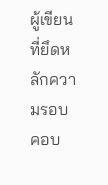ผู้เขียนที่ยึดหลักความรอบคอบ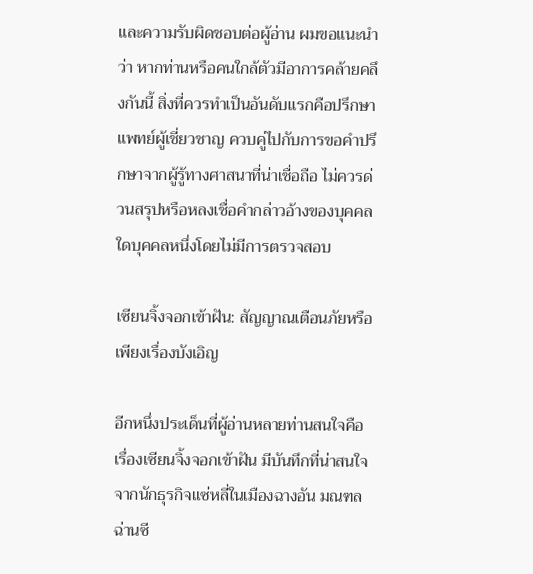และความรับผิดชอบต่อผู้อ่าน ผมขอแนะนำว่า หากท่านหรือคนใกล้ตัวมีอาการคล้ายคลึงกันนี้ สิ่งที่ควรทำเป็นอันดับแรกคือปรึกษาแพทย์ผู้เชี่ยวชาญ ควบคู่ไปกับการขอคำปรึกษาจากผู้รู้ทางศาสนาที่น่าเชื่อถือ ไม่ควรด่วนสรุปหรือหลงเชื่อคำกล่าวอ้างของบุคคลใดบุคคลหนึ่งโดยไม่มีการตรวจสอบ

เซียนจิ้งจอกเข้าฝัน: สัญญาณเตือนภัยหรือเพียงเรื่องบังเอิญ

อีกหนึ่งประเด็นที่ผู้อ่านหลายท่านสนใจคือเรื่องเซียนจิ้งจอกเข้าฝัน มีบันทึกที่น่าสนใจจากนักธุรกิจแซ่หลี่ในเมืองฉางอัน มณฑลฉ่านซี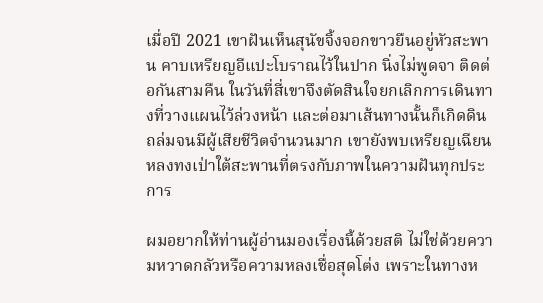เมื่อปี 2021 เขาฝันเห็นสุนัขจิ้งจอกขาวยืนอยู่หัวสะพาน คาบเหรียญอีแปะโบราณไว้ในปาก นิ่งไม่พูดจา ติดต่อกันสามคืน ในวันที่สี่เขาจึงตัดสินใจยกเลิกการเดินทางที่วางแผนไว้ล่วงหน้า และต่อมาเส้นทางนั้นก็เกิดดินถล่มจนมีผู้เสียชีวิตจำนวนมาก เขายังพบเหรียญเฉียนหลงทงเป่าใต้สะพานที่ตรงกับภาพในความฝันทุกประการ

ผมอยากให้ท่านผู้อ่านมองเรื่องนี้ด้วยสติ ไม่ใช่ด้วยความหวาดกลัวหรือความหลงเชื่อสุดโต่ง เพราะในทางห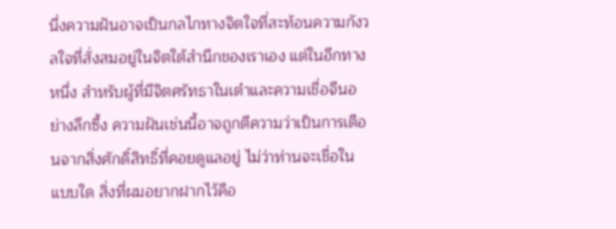นึ่งความฝันอาจเป็นกลไกทางจิตใจที่สะท้อนความกังวลใจที่สั่งสมอยู่ในจิตใต้สำนึกของเราเอง แต่ในอีกทางหนึ่ง สำหรับผู้ที่มีจิตศรัทธาในเต๋าและความเชื่อจีนอย่างลึกซึ้ง ความฝันเช่นนี้อาจถูกตีความว่าเป็นการเตือนจากสิ่งศักดิ์สิทธิ์ที่คอยดูแลอยู่ ไม่ว่าท่านจะเชื่อในแบบใด สิ่งที่ผมอยากฝากไว้คือ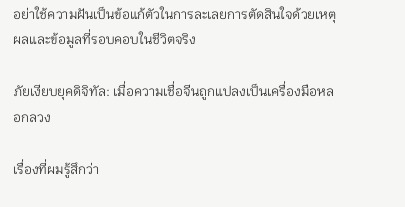อย่าใช้ความฝันเป็นข้อแก้ตัวในการละเลยการตัดสินใจด้วยเหตุผลและข้อมูลที่รอบคอบในชีวิตจริง

ภัยเงียบยุคดิจิทัล: เมื่อความเชื่อจีนถูกแปลงเป็นเครื่องมือหลอกลวง

เรื่องที่ผมรู้สึกว่า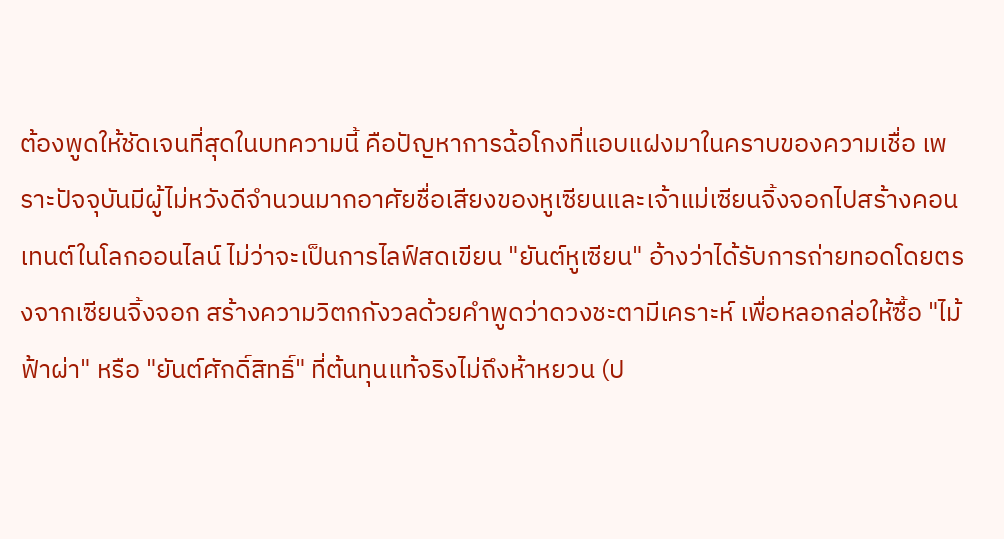ต้องพูดให้ชัดเจนที่สุดในบทความนี้ คือปัญหาการฉ้อโกงที่แอบแฝงมาในคราบของความเชื่อ เพราะปัจจุบันมีผู้ไม่หวังดีจำนวนมากอาศัยชื่อเสียงของหูเซียนและเจ้าแม่เซียนจิ้งจอกไปสร้างคอนเทนต์ในโลกออนไลน์ ไม่ว่าจะเป็นการไลฟ์สดเขียน "ยันต์หูเซียน" อ้างว่าได้รับการถ่ายทอดโดยตรงจากเซียนจิ้งจอก สร้างความวิตกกังวลด้วยคำพูดว่าดวงชะตามีเคราะห์ เพื่อหลอกล่อให้ซื้อ "ไม้ฟ้าผ่า" หรือ "ยันต์ศักดิ์สิทธิ์" ที่ต้นทุนแท้จริงไม่ถึงห้าหยวน (ป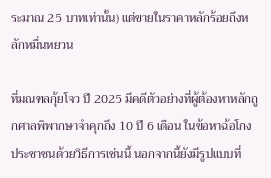ระมาณ 25 บาทเท่านั้น) แต่ขายในราคาหลักร้อยถึงหลักหมื่นหยวน

ที่มณฑลกุ้ยโจว ปี 2025 มีคดีตัวอย่างที่ผู้ต้องหาหลักถูกศาลพิพากษาจำคุกถึง 10 ปี 6 เดือน ในข้อหาฉ้อโกงประชาชนด้วยวิธีการเช่นนี้ นอกจากนี้ยังมีรูปแบบที่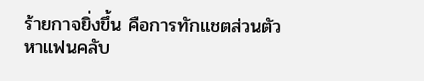ร้ายกาจยิ่งขึ้น คือการทักแชตส่วนตัวหาแฟนคลับ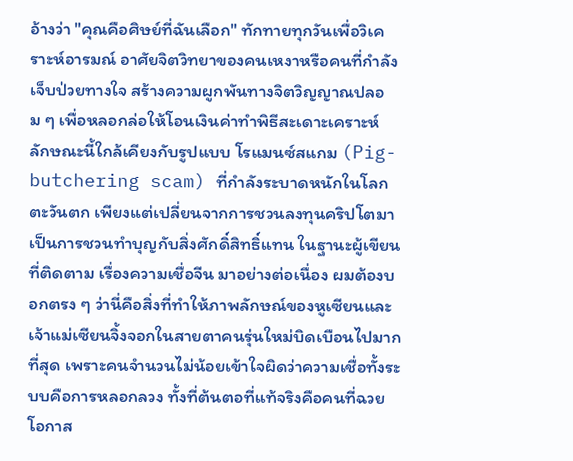อ้างว่า "คุณคือศิษย์ที่ฉันเลือก" ทักทายทุกวันเพื่อวิเคราะห์อารมณ์ อาศัยจิตวิทยาของคนเหงาหรือคนที่กำลังเจ็บป่วยทางใจ สร้างความผูกพันทางจิตวิญญาณปลอม ๆ เพื่อหลอกล่อให้โอนเงินค่าทำพิธีสะเดาะเคราะห์ ลักษณะนี้ใกล้เคียงกับรูปแบบ โรแมนซ์สแกม (Pig-butchering scam) ที่กำลังระบาดหนักในโลกตะวันตก เพียงแต่เปลี่ยนจากการชวนลงทุนคริปโตมาเป็นการชวนทำบุญกับสิ่งศักดิ์สิทธิ์แทน ในฐานะผู้เขียนที่ติดตาม เรื่องความเชื่อจีน มาอย่างต่อเนื่อง ผมต้องบอกตรง ๆ ว่านี่คือสิ่งที่ทำให้ภาพลักษณ์ของหูเซียนและเจ้าแม่เซียนจิ้งจอกในสายตาคนรุ่นใหม่บิดเบือนไปมากที่สุด เพราะคนจำนวนไม่น้อยเข้าใจผิดว่าความเชื่อทั้งระบบคือการหลอกลวง ทั้งที่ต้นตอที่แท้จริงคือคนที่ฉวยโอกาส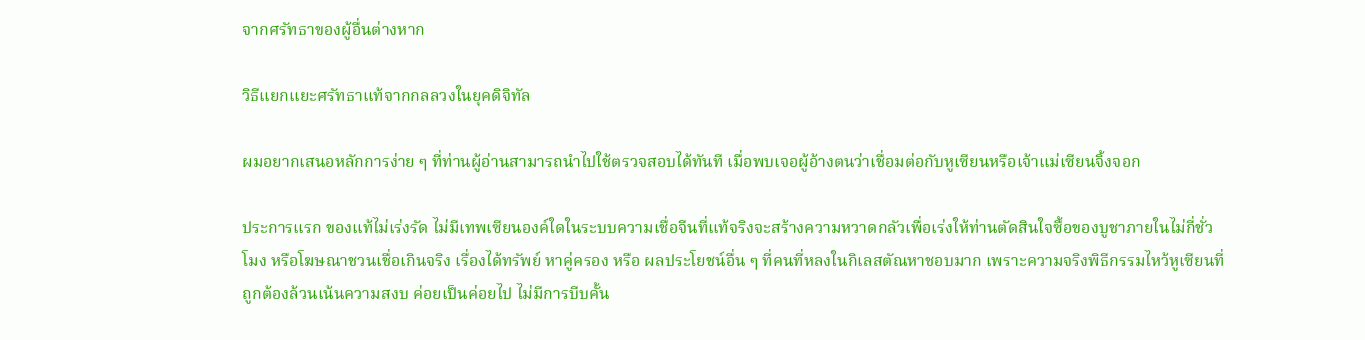จากศรัทธาของผู้อื่นต่างหาก

วิธีแยกแยะศรัทธาแท้จากกลลวงในยุคดิจิทัล

ผมอยากเสนอหลักการง่าย ๆ ที่ท่านผู้อ่านสามารถนำไปใช้ตรวจสอบได้ทันที เมื่อพบเจอผู้อ้างตนว่าเชื่อมต่อกับหูเซียนหรือเจ้าแม่เซียนจิ้งจอก

ประการแรก ของแท้ไม่เร่งรัด ไม่มีเทพเซียนองค์ใดในระบบความเชื่อจีนที่แท้จริงจะสร้างความหวาดกลัวเพื่อเร่งให้ท่านตัดสินใจซื้อของบูชาภายในไม่กี่ชั่วโมง หรือโฆษณาชวนเชื่อเกินจริง เรื่องได้ทรัพย์ หาคู่ครอง หรือ ผลประโยชน์อื่น ๆ ที่คนที่หลงในกิเลสตัณหาชอบมาก เพราะความจริงพิธีกรรมไหว้หูเซียนที่ถูกต้องล้วนเน้นความสงบ ค่อยเป็นค่อยไป ไม่มีการบีบคั้น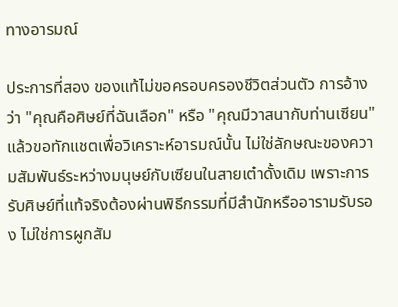ทางอารมณ์

ประการที่สอง ของแท้ไม่ขอครอบครองชีวิตส่วนตัว การอ้างว่า "คุณคือศิษย์ที่ฉันเลือก" หรือ "คุณมีวาสนากับท่านเซียน" แล้วขอทักแชตเพื่อวิเคราะห์อารมณ์นั้น ไม่ใช่ลักษณะของความสัมพันธ์ระหว่างมนุษย์กับเซียนในสายเต๋าดั้งเดิม เพราะการรับศิษย์ที่แท้จริงต้องผ่านพิธีกรรมที่มีสำนักหรืออารามรับรอง ไม่ใช่การผูกสัม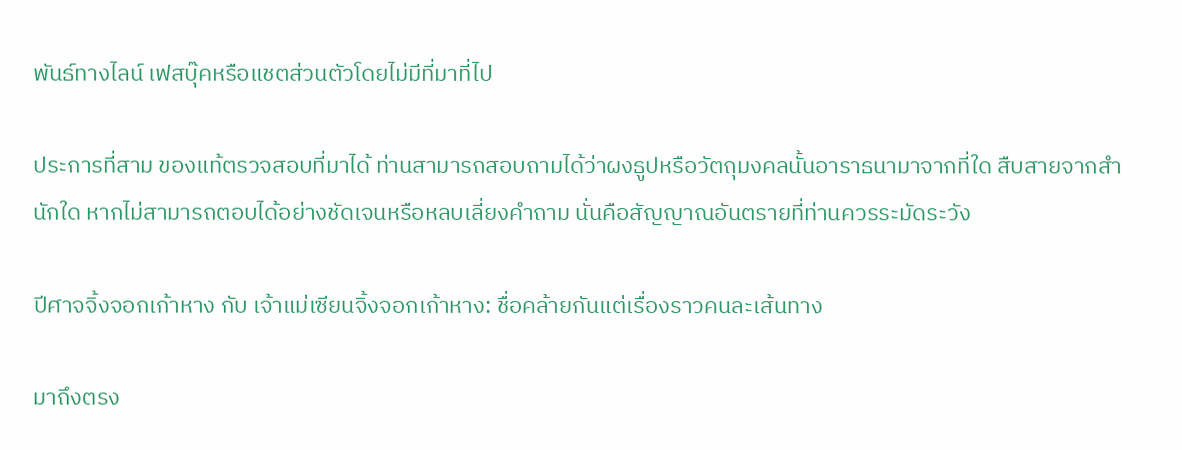พันธ์ทางไลน์ เฟสบุ๊คหรือแชตส่วนตัวโดยไม่มีที่มาที่ไป

ประการที่สาม ของแท้ตรวจสอบที่มาได้ ท่านสามารถสอบถามได้ว่าผงธูปหรือวัตถุมงคลนั้นอาราธนามาจากที่ใด สืบสายจากสำนักใด หากไม่สามารถตอบได้อย่างชัดเจนหรือหลบเลี่ยงคำถาม นั่นคือสัญญาณอันตรายที่ท่านควรระมัดระวัง

ปีศาจจิ้งจอกเก้าหาง กับ เจ้าแม่เซียนจิ้งจอกเก้าหาง: ชื่อคล้ายกันแต่เรื่องราวคนละเส้นทาง

มาถึงตรง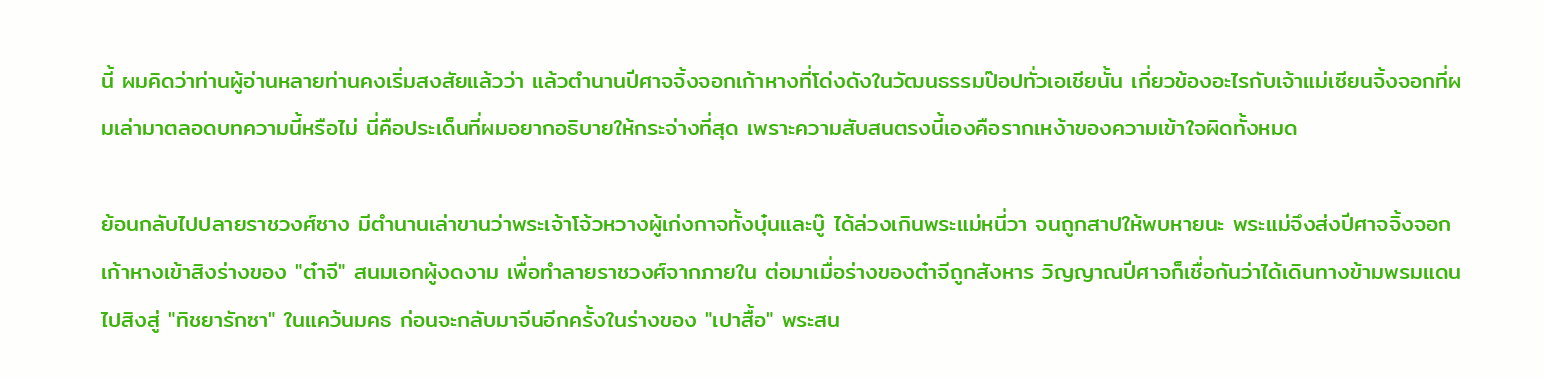นี้ ผมคิดว่าท่านผู้อ่านหลายท่านคงเริ่มสงสัยแล้วว่า แล้วตำนานปีศาจจิ้งจอกเก้าหางที่โด่งดังในวัฒนธรรมป๊อปทั่วเอเชียนั้น เกี่ยวข้องอะไรกับเจ้าแม่เซียนจิ้งจอกที่ผมเล่ามาตลอดบทความนี้หรือไม่ นี่คือประเด็นที่ผมอยากอธิบายให้กระจ่างที่สุด เพราะความสับสนตรงนี้เองคือรากเหง้าของความเข้าใจผิดทั้งหมด

ย้อนกลับไปปลายราชวงศ์ซาง มีตำนานเล่าขานว่าพระเจ้าโจ้วหวางผู้เก่งกาจทั้งบุ๋นและบู๊ ได้ล่วงเกินพระแม่หนี่วา จนถูกสาปให้พบหายนะ พระแม่จึงส่งปีศาจจิ้งจอกเก้าหางเข้าสิงร่างของ "ต๋าจี" สนมเอกผู้งดงาม เพื่อทำลายราชวงศ์จากภายใน ต่อมาเมื่อร่างของต๋าจีถูกสังหาร วิญญาณปีศาจก็เชื่อกันว่าได้เดินทางข้ามพรมแดนไปสิงสู่ "ทิชยารักซา" ในแคว้นมคธ ก่อนจะกลับมาจีนอีกครั้งในร่างของ "เปาสื้อ" พระสน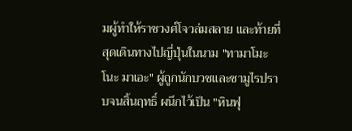มผู้ทำให้ราชวงศ์โจวล่มสลาย และท้ายที่สุดเดินทางไปญี่ปุ่นในนาม "ทามาโมะ โนะ มาเอะ" ผู้ถูกนักบวชและซามูไรปราบจนสิ้นฤทธิ์ ผนึกไว้เป็น "หินฟุ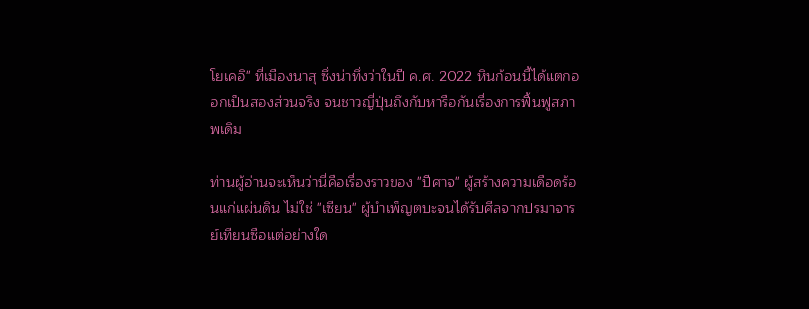โยเคอิ" ที่เมืองนาสุ ซึ่งน่าทึ่งว่าในปี ค.ศ. 2022 หินก้อนนี้ได้แตกออกเป็นสองส่วนจริง จนชาวญี่ปุ่นถึงกับหารือกันเรื่องการฟื้นฟูสภาพเดิม

ท่านผู้อ่านจะเห็นว่านี่คือเรื่องราวของ "ปีศาจ" ผู้สร้างความเดือดร้อนแก่แผ่นดิน ไม่ใช่ "เซียน" ผู้บำเพ็ญตบะจนได้รับศีลจากปรมาจารย์เทียนซือแต่อย่างใด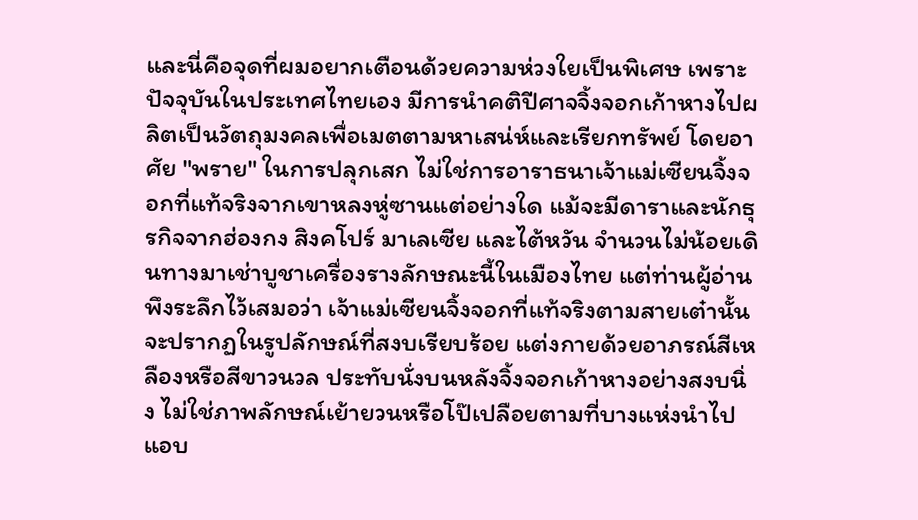และนี่คือจุดที่ผมอยากเตือนด้วยความห่วงใยเป็นพิเศษ เพราะปัจจุบันในประเทศไทยเอง มีการนำคติปีศาจจิ้งจอกเก้าหางไปผลิตเป็นวัตถุมงคลเพื่อเมตตามหาเสน่ห์และเรียกทรัพย์ โดยอาศัย "พราย" ในการปลุกเสก ไม่ใช่การอาราธนาเจ้าแม่เซียนจิ้งจอกที่แท้จริงจากเขาหลงหู่ซานแต่อย่างใด แม้จะมีดาราและนักธุรกิจจากฮ่องกง สิงคโปร์ มาเลเซีย และไต้หวัน จำนวนไม่น้อยเดินทางมาเช่าบูชาเครื่องรางลักษณะนี้ในเมืองไทย แต่ท่านผู้อ่านพึงระลึกไว้เสมอว่า เจ้าแม่เซียนจิ้งจอกที่แท้จริงตามสายเต๋านั้น จะปรากฏในรูปลักษณ์ที่สงบเรียบร้อย แต่งกายด้วยอาภรณ์สีเหลืองหรือสีขาวนวล ประทับนั่งบนหลังจิ้งจอกเก้าหางอย่างสงบนิ่ง ไม่ใช่ภาพลักษณ์เย้ายวนหรือโป๊เปลือยตามที่บางแห่งนำไปแอบ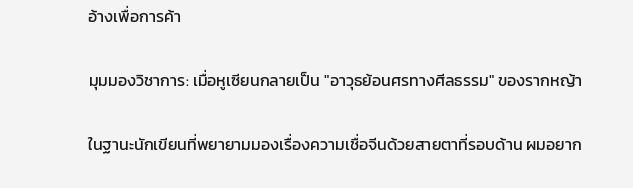อ้างเพื่อการค้า

มุมมองวิชาการ: เมื่อหูเซียนกลายเป็น "อาวุธย้อนศรทางศีลธรรม" ของรากหญ้า

ในฐานะนักเขียนที่พยายามมองเรื่องความเชื่อจีนด้วยสายตาที่รอบด้าน ผมอยาก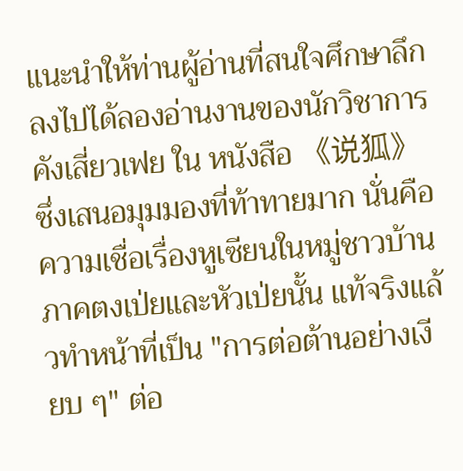แนะนำให้ท่านผู้อ่านที่สนใจศึกษาลึกลงไปได้ลองอ่านงานของนักวิชาการ คังเสี่ยวเฟย ใน หนังสือ 《说狐》 ซึ่งเสนอมุมมองที่ท้าทายมาก นั่นคือความเชื่อเรื่องหูเซียนในหมู่ชาวบ้านภาคตงเป่ยและหัวเป่ยนั้น แท้จริงแล้วทำหน้าที่เป็น "การต่อต้านอย่างเงียบ ๆ" ต่อ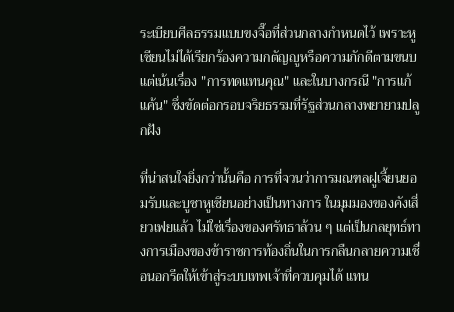ระเบียบศีลธรรมแบบขงจื๊อที่ส่วนกลางกำหนดไว้ เพราะหูเซียนไม่ได้เรียกร้องความกตัญญูหรือความภักดีตามขนบ แต่เน้นเรื่อง "การทดแทนคุณ" และในบางกรณี "การแก้แค้น" ซึ่งขัดต่อกรอบจริยธรรมที่รัฐส่วนกลางพยายามปลูกฝัง

ที่น่าสนใจยิ่งกว่านั้นคือ การที่จวนว่าการมณฑลฝูเจี้ยนยอมรับและบูชาหูเซียนอย่างเป็นทางการ ในมุมมองของคังเสี่ยวเฟยแล้ว ไม่ใช่เรื่องของศรัทธาล้วน ๆ แต่เป็นกลยุทธ์ทางการเมืองของข้าราชการท้องถิ่นในการกลืนกลายความเชื่อนอกรีตให้เข้าสู่ระบบเทพเจ้าที่ควบคุมได้ แทน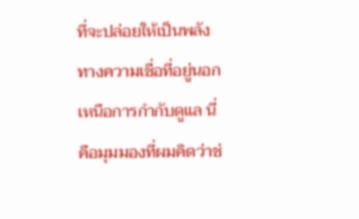ที่จะปล่อยให้เป็นพลังทางความเชื่อที่อยู่นอกเหนือการกำกับดูแล นี่คือมุมมองที่ผมคิดว่าช่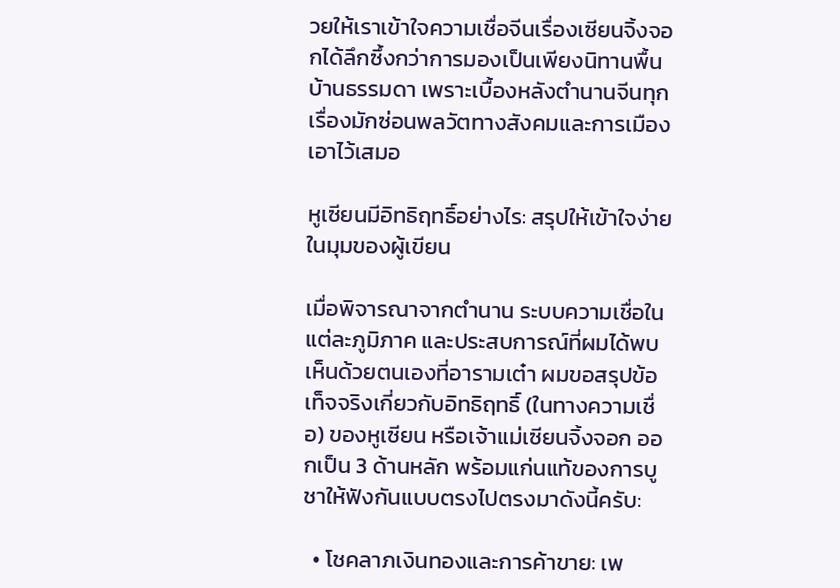วยให้เราเข้าใจความเชื่อจีนเรื่องเซียนจิ้งจอกได้ลึกซึ้งกว่าการมองเป็นเพียงนิทานพื้นบ้านธรรมดา เพราะเบื้องหลังตำนานจีนทุกเรื่องมักซ่อนพลวัตทางสังคมและการเมืองเอาไว้เสมอ

หูเซียนมีอิทธิฤทธิ์อย่างไร: สรุปให้เข้าใจง่ายในมุมของผู้เขียน

เมื่อพิจารณาจากตำนาน ระบบความเชื่อในแต่ละภูมิภาค และประสบการณ์ที่ผมได้พบเห็นด้วยตนเองที่อารามเต๋า ผมขอสรุปข้อเท็จจริงเกี่ยวกับอิทธิฤทธิ์ (ในทางความเชื่อ) ของหูเซียน หรือเจ้าแม่เซียนจิ้งจอก ออกเป็น 3 ด้านหลัก พร้อมแก่นแท้ของการบูชาให้ฟังกันแบบตรงไปตรงมาดังนี้ครับ:

  • โชคลาภเงินทองและการค้าขาย: เพ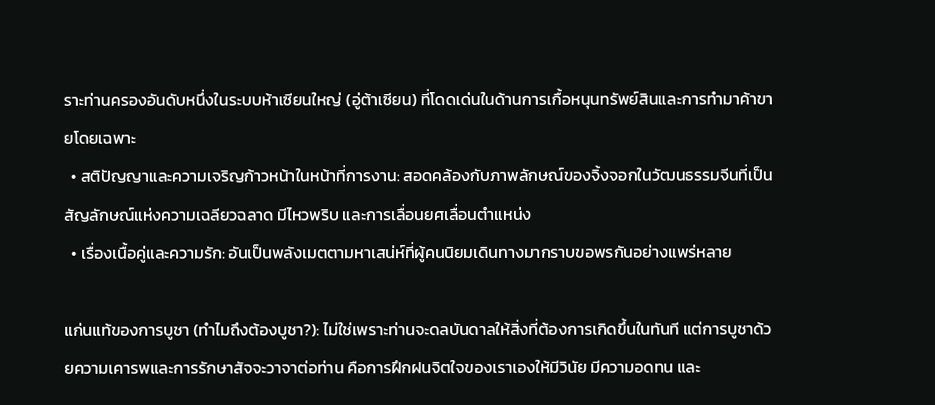ราะท่านครองอันดับหนึ่งในระบบห้าเซียนใหญ่ (อู่ต้าเซียน) ที่โดดเด่นในด้านการเกื้อหนุนทรัพย์สินและการทำมาค้าขายโดยเฉพาะ
  • สติปัญญาและความเจริญก้าวหน้าในหน้าที่การงาน: สอดคล้องกับภาพลักษณ์ของจิ้งจอกในวัฒนธรรมจีนที่เป็นสัญลักษณ์แห่งความเฉลียวฉลาด มีไหวพริบ และการเลื่อนยศเลื่อนตำแหน่ง
  • เรื่องเนื้อคู่และความรัก: อันเป็นพลังเมตตามหาเสน่ห์ที่ผู้คนนิยมเดินทางมากราบขอพรกันอย่างแพร่หลาย

แก่นแท้ของการบูชา (ทำไมถึงต้องบูชา?): ไม่ใช่เพราะท่านจะดลบันดาลให้สิ่งที่ต้องการเกิดขึ้นในทันที แต่การบูชาด้วยความเคารพและการรักษาสัจจะวาจาต่อท่าน คือการฝึกฝนจิตใจของเราเองให้มีวินัย มีความอดทน และ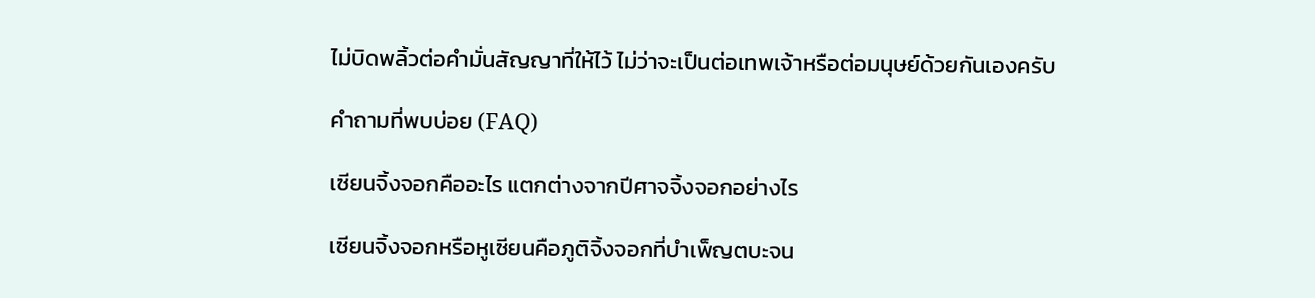ไม่บิดพลิ้วต่อคำมั่นสัญญาที่ให้ไว้ ไม่ว่าจะเป็นต่อเทพเจ้าหรือต่อมนุษย์ด้วยกันเองครับ

คำถามที่พบบ่อย (FAQ)

เซียนจิ้งจอกคืออะไร แตกต่างจากปีศาจจิ้งจอกอย่างไร

เซียนจิ้งจอกหรือหูเซียนคือภูติจิ้งจอกที่บำเพ็ญตบะจน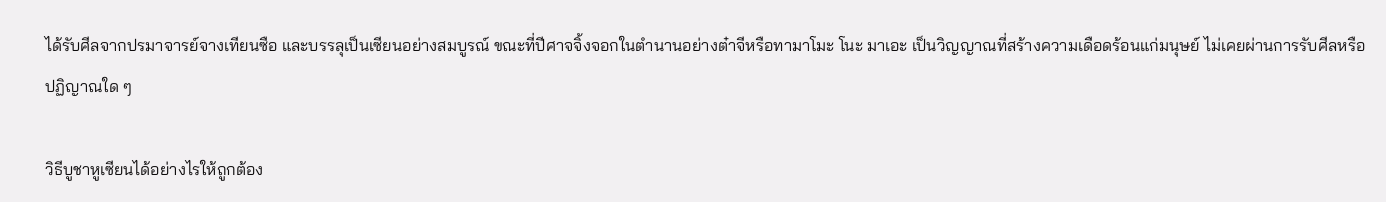ได้รับศีลจากปรมาจารย์จางเทียนซือ และบรรลุเป็นเซียนอย่างสมบูรณ์ ขณะที่ปีศาจจิ้งจอกในตำนานอย่างต๋าจีหรือทามาโมะ โนะ มาเอะ เป็นวิญญาณที่สร้างความเดือดร้อนแก่มนุษย์ ไม่เคยผ่านการรับศีลหรือปฏิญาณใด ๆ

วิธีบูชาหูเซียนได้อย่างไรให้ถูกต้อง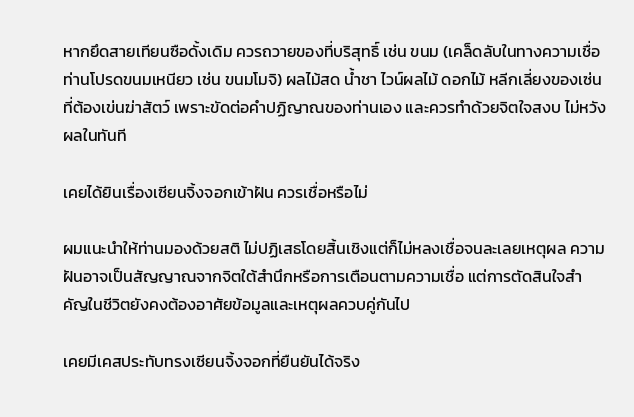หากยึดสายเทียนซือดั้งเดิม ควรถวายของที่บริสุทธิ์ เช่น ขนม (เคล็ดลับในทางความเชื่อ ท่านโปรดขนมเหนียว เช่น ขนมโมจิ) ผลไม้สด น้ำชา ไวน์ผลไม้ ดอกไม้ หลีกเลี่ยงของเซ่นที่ต้องเข่นฆ่าสัตว์ เพราะขัดต่อคำปฏิญาณของท่านเอง และควรทำด้วยจิตใจสงบ ไม่หวังผลในทันที

เคยได้ยินเรื่องเซียนจิ้งจอกเข้าฝัน ควรเชื่อหรือไม่

ผมแนะนำให้ท่านมองด้วยสติ ไม่ปฏิเสธโดยสิ้นเชิงแต่ก็ไม่หลงเชื่อจนละเลยเหตุผล ความฝันอาจเป็นสัญญาณจากจิตใต้สำนึกหรือการเตือนตามความเชื่อ แต่การตัดสินใจสำคัญในชีวิตยังคงต้องอาศัยข้อมูลและเหตุผลควบคู่กันไป

เคยมีเคสประทับทรงเซียนจิ้งจอกที่ยืนยันได้จริง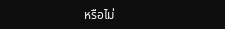หรือไม่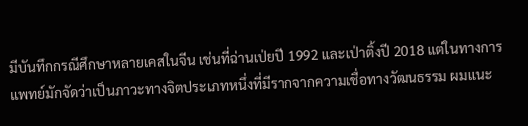มีบันทึกกรณีศึกษาหลายเคสในจีน เช่นที่ฉ่านเป่ยปี 1992 และเป่าติ้งปี 2018 แต่ในทางการแพทย์มักจัดว่าเป็นภาวะทางจิตประเภทหนึ่งที่มีรากจากความเชื่อทางวัฒนธรรม ผมแนะ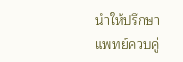นำให้ปรึกษาแพทย์ควบคู่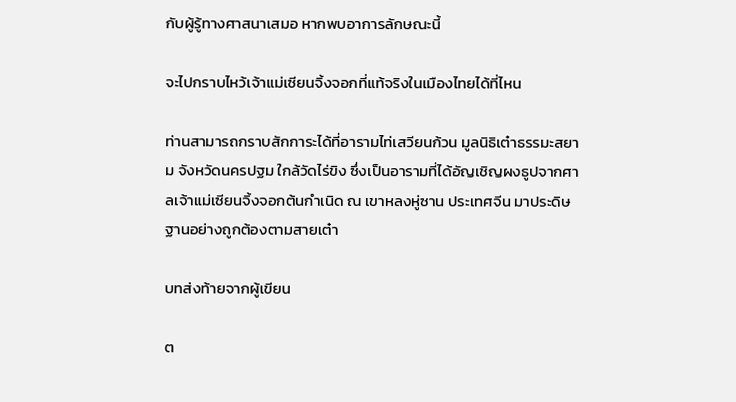กับผู้รู้ทางศาสนาเสมอ หากพบอาการลักษณะนี้

จะไปกราบไหว้เจ้าแม่เซียนจิ้งจอกที่แท้จริงในเมืองไทยได้ที่ไหน

ท่านสามารถกราบสักการะได้ที่อารามไท่เสวียนก้วน มูลนิธิเต๋าธรรมะสยาม จังหวัดนครปฐม ใกล้วัดไร่ขิง ซึ่งเป็นอารามที่ได้อัญเชิญผงธูปจากศาลเจ้าแม่เซียนจิ้งจอกต้นกำเนิด ณ เขาหลงหู่ซาน ประเทศจีน มาประดิษฐานอย่างถูกต้องตามสายเต๋า

บทส่งท้ายจากผู้เขียน

ต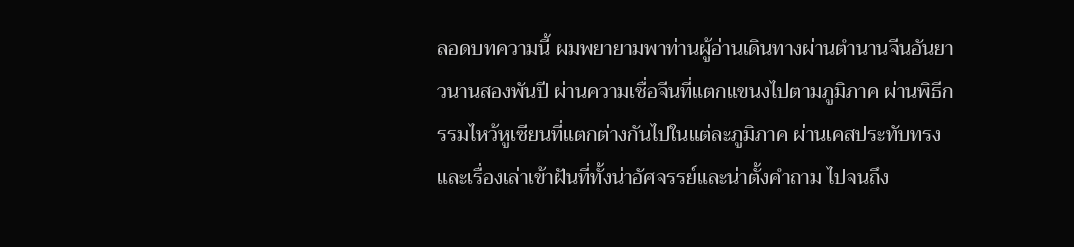ลอดบทความนี้ ผมพยายามพาท่านผู้อ่านเดินทางผ่านตำนานจีนอันยาวนานสองพันปี ผ่านความเชื่อจีนที่แตกแขนงไปตามภูมิภาค ผ่านพิธีกรรมไหว้หูเซียนที่แตกต่างกันไปในแต่ละภูมิภาค ผ่านเคสประทับทรงและเรื่องเล่าเข้าฝันที่ทั้งน่าอัศจรรย์และน่าตั้งคำถาม ไปจนถึง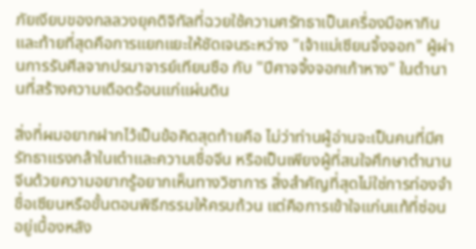ภัยเงียบของกลลวงยุคดิจิทัลที่ฉวยใช้ความศรัทธาเป็นเครื่องมือหากิน และท้ายที่สุดคือการแยกแยะให้ชัดเจนระหว่าง "เจ้าแม่เซียนจิ้งจอก" ผู้ผ่านการรับศีลจากปรมาจารย์เทียนซือ กับ "ปีศาจจิ้งจอกเก้าหาง" ในตำนานที่สร้างความเดือดร้อนแก่แผ่นดิน

สิ่งที่ผมอยากฝากไว้เป็นข้อคิดสุดท้ายคือ ไม่ว่าท่านผู้อ่านจะเป็นคนที่มีศรัทธาแรงกล้าในเต๋าและความเชื่อจีน หรือเป็นเพียงผู้ที่สนใจศึกษาตำนานจีนด้วยความอยากรู้อยากเห็นทางวิชาการ สิ่งสำคัญที่สุดไม่ใช่การท่องจำชื่อเซียนหรือขั้นตอนพิธีกรรมให้ครบถ้วน แต่คือการเข้าใจแก่นแท้ที่ซ่อนอยู่เบื้องหลัง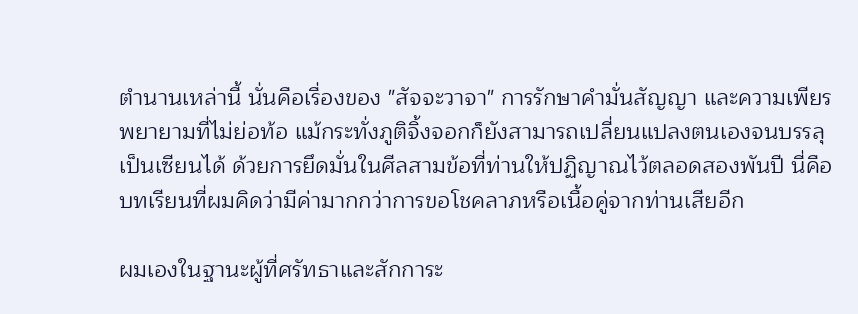ตำนานเหล่านี้ นั่นคือเรื่องของ "สัจจะวาจา" การรักษาคำมั่นสัญญา และความเพียรพยายามที่ไม่ย่อท้อ แม้กระทั่งภูติจิ้งจอกก็ยังสามารถเปลี่ยนแปลงตนเองจนบรรลุเป็นเซียนได้ ด้วยการยึดมั่นในศีลสามข้อที่ท่านให้ปฏิญาณไว้ตลอดสองพันปี นี่คือบทเรียนที่ผมคิดว่ามีค่ามากกว่าการขอโชคลาภหรือเนื้อคู่จากท่านเสียอีก

ผมเองในฐานะผู้ที่ศรัทธาและสักการะ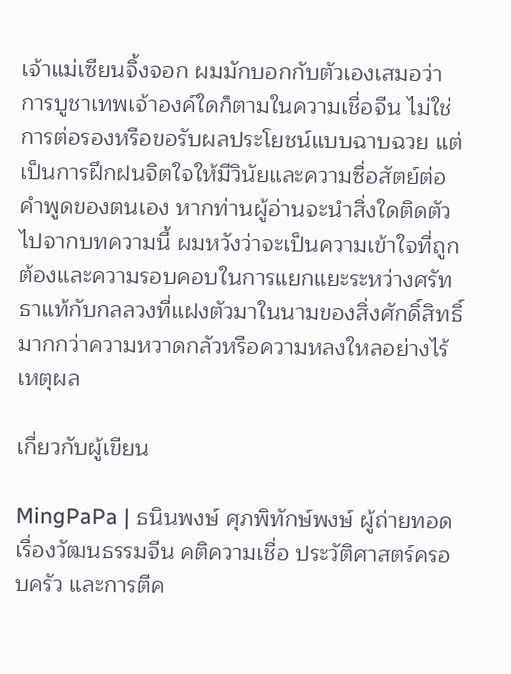เจ้าแม่เซียนจิ้งจอก ผมมักบอกกับตัวเองเสมอว่า การบูชาเทพเจ้าองค์ใดก็ตามในความเชื่อจีน ไม่ใช่การต่อรองหรือขอรับผลประโยชน์แบบฉาบฉวย แต่เป็นการฝึกฝนจิตใจให้มีวินัยและความซื่อสัตย์ต่อคำพูดของตนเอง หากท่านผู้อ่านจะนำสิ่งใดติดตัวไปจากบทความนี้ ผมหวังว่าจะเป็นความเข้าใจที่ถูกต้องและความรอบคอบในการแยกแยะระหว่างศรัทธาแท้กับกลลวงที่แฝงตัวมาในนามของสิ่งศักดิ์สิทธิ์ มากกว่าความหวาดกลัวหรือความหลงใหลอย่างไร้เหตุผล

เกี่ยวกับผู้เขียน

MingPaPa | ธนินพงษ์ ศุภพิทักษ์พงษ์ ผู้ถ่ายทอดเรื่องวัฒนธรรมจีน คติความเชื่อ ประวัติศาสตร์ครอบครัว และการตีค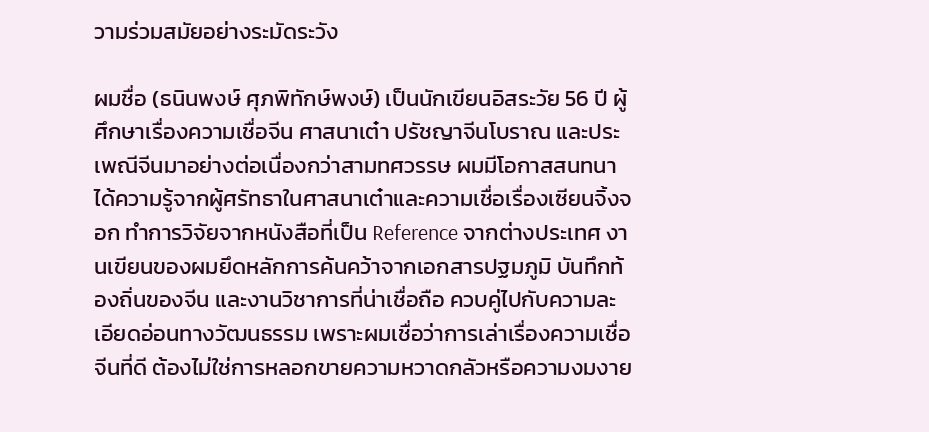วามร่วมสมัยอย่างระมัดระวัง

ผมชื่อ (ธนินพงษ์ ศุภพิทักษ์พงษ์) เป็นนักเขียนอิสระวัย 56 ปี ผู้ศึกษาเรื่องความเชื่อจีน ศาสนาเต๋า ปรัชญาจีนโบราณ และประเพณีจีนมาอย่างต่อเนื่องกว่าสามทศวรรษ ผมมีโอกาสสนทนาได้ความรู้จากผู้ศรัทธาในศาสนาเต๋าและความเชื่อเรื่องเซียนจิ้งจอก ทำการวิจัยจากหนังสือที่เป็น Reference จากต่างประเทศ งานเขียนของผมยึดหลักการค้นคว้าจากเอกสารปฐมภูมิ บันทึกท้องถิ่นของจีน และงานวิชาการที่น่าเชื่อถือ ควบคู่ไปกับความละเอียดอ่อนทางวัฒนธรรม เพราะผมเชื่อว่าการเล่าเรื่องความเชื่อจีนที่ดี ต้องไม่ใช่การหลอกขายความหวาดกลัวหรือความงมงาย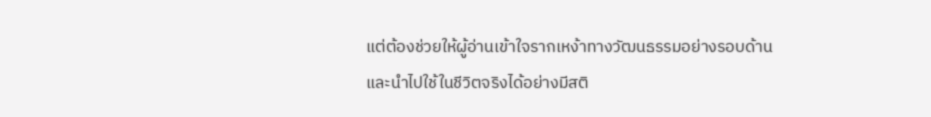แต่ต้องช่วยให้ผู้อ่านเข้าใจรากเหง้าทางวัฒนธรรมอย่างรอบด้านและนำไปใช้ในชีวิตจริงได้อย่างมีสติ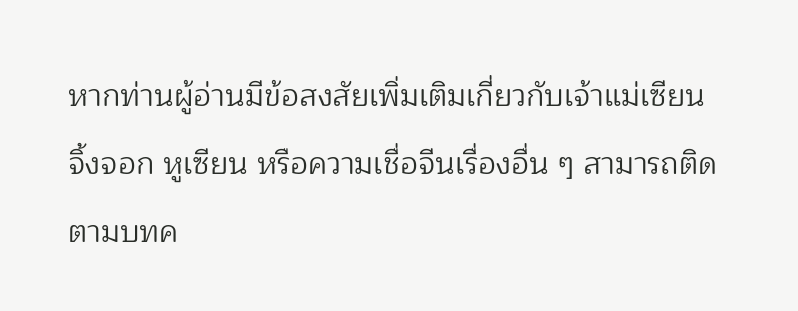หากท่านผู้อ่านมีข้อสงสัยเพิ่มเติมเกี่ยวกับเจ้าแม่เซียนจิ้งจอก หูเซียน หรือความเชื่อจีนเรื่องอื่น ๆ สามารถติดตามบทค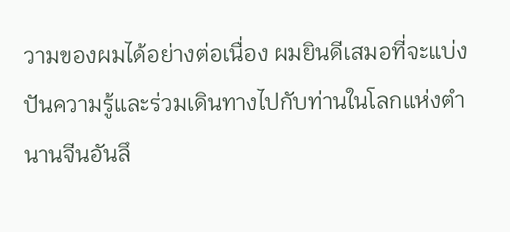วามของผมได้อย่างต่อเนื่อง ผมยินดีเสมอที่จะแบ่งปันความรู้และร่วมเดินทางไปกับท่านในโลกแห่งตำนานจีนอันลึ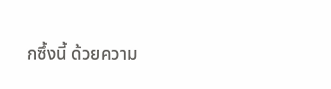กซึ้งนี้ ด้วยความ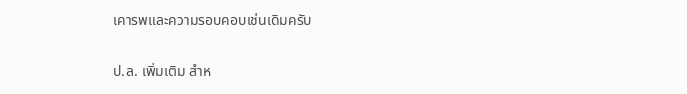เคารพและความรอบคอบเช่นเดิมครับ

ป.ล. เพิ่มเติม สำห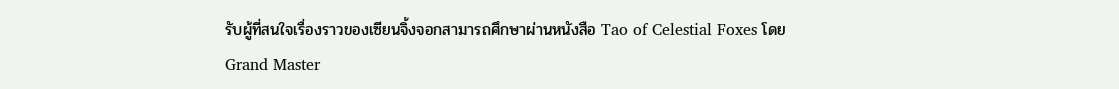รับผู้ที่สนใจเรื่องราวของเซียนจิ้งจอกสามารถศึกษาผ่านหนังสือ Tao of Celestial Foxes โดย Grand Master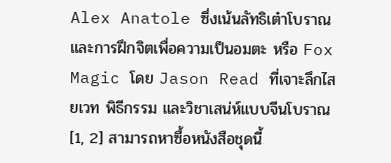Alex Anatole ซึ่งเน้นลัทธิเต๋าโบราณและการฝึกจิตเพื่อความเป็นอมตะ หรือ Fox Magic โดย Jason Read ที่เจาะลึกไสยเวท พิธีกรรม และวิชาเสน่ห์แบบจีนโบราณ [1, 2] สามารถหาซื้อหนังสือชุดนี้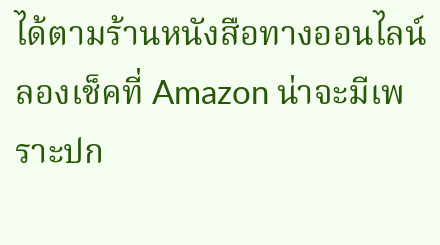ได้ตามร้านหนังสือทางออนไลน์ ลองเช็คที่ Amazon น่าจะมีเพราะปก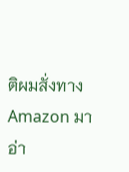ติผมสั่งทาง Amazon มาอ่า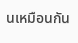นเหมือนกัน